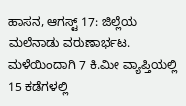ಹಾಸನ, ಆಗಸ್ಟ್ 17: ಜಿಲ್ಲೆಯ ಮಲೆನಾಡು ವರುಣಾರ್ಭಟ. ಮಳೆಯಿಂದಾಗಿ 7 ಕಿ.ಮೀ ವ್ಯಾಪ್ತಿಯಲ್ಲಿ 15 ಕಡೆಗಳಲ್ಲಿ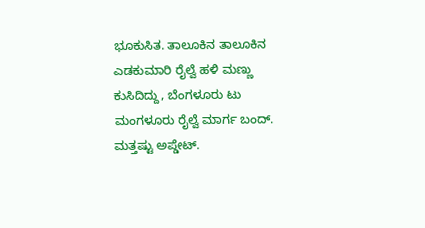ಭೂಕುಸಿತ. ತಾಲೂಕಿನ ತಾಲೂಕಿನ ಎಡಕುಮಾರಿ ರೈಲ್ವೆ ಹಳಿ ಮಣ್ಣು ಕುಸಿದಿದ್ದು, ಬೆಂಗಳೂರು ಟು ಮಂಗಳೂರು ರೈಲ್ವೆ ಮಾರ್ಗ ಬಂದ್.
ಮತ್ತಷ್ಟು ಅಪ್ಡೇಟ್.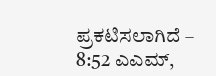ಪ್ರಕಟಿಸಲಾಗಿದೆ – 8:52 ಎಎಮ್,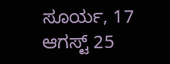ಸೂರ್ಯ, 17 ಆಗಸ್ಟ್ 25